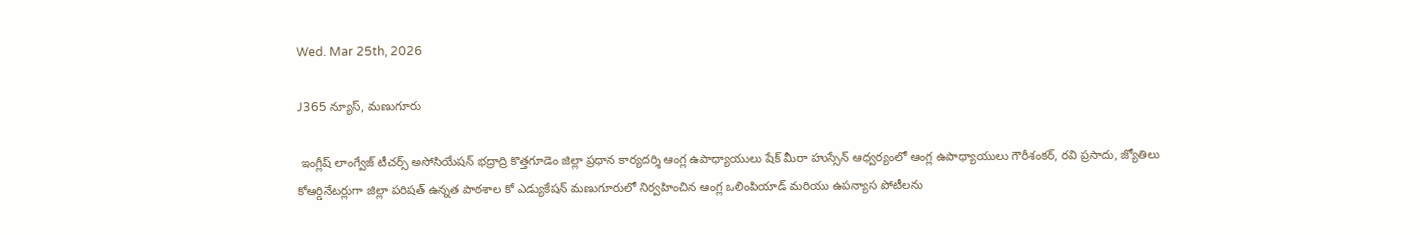Wed. Mar 25th, 2026

J365 న్యూస్, మణుగూరు

 ఇంగ్లీష్ లాంగ్వేజ్ టీచర్స్ అసోసియేషన్ భద్రాద్రి కొత్తగూడెం జిల్లా ప్రధాన కార్యదర్శి ఆంగ్ల ఉపాధ్యాయులు షేక్ మీరా హుస్సేన్ ఆధ్వర్యంలో ఆంగ్ల ఉపాధ్యాయులు గౌరీశంకర్, రవి ప్రసాదు, జ్యోతిలు కోఆర్డినేటర్లుగా జిల్లా పరిషత్ ఉన్నత పాఠశాల కో ఎడ్యుకేషన్ మణుగూరులో నిర్వహించిన ఆంగ్ల ఒలింపియాడ్ మరియు ఉపన్యాస పోటీలను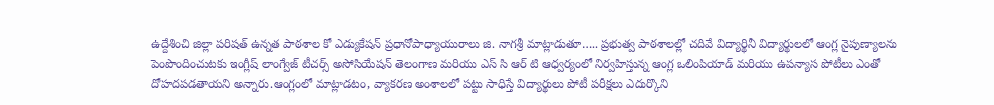ఉద్దేశించి జిల్లా పరిషత్ ఉన్నత పాఠశాల కో ఎడ్యుకేషన్ ప్రధానోపాధ్యాయురాలు జి. నాగశ్రీ మాట్లాడుతూ….. ప్రభుత్వ పాఠశాలల్లో చదివే విద్యార్థినీ విద్యార్థులలో ఆంగ్ల నైపుణ్యాలను పెంపొందించుటకు ఇంగ్లీష్ లాంగ్వేజ్ టీచర్స్ అసోసియేషన్ తెలంగాణ మరియు ఎస్ సి ఆర్ టి ఆధ్వర్యంలో నిర్వహిస్తున్న ఆంగ్ల ఒలింపియాడ్ మరియు ఉపన్యాస పోటీలు ఎంతో దోహదపడతాయని అన్నారు.ఆంగ్లంలో మాట్లాడటం, వ్యాకరణ అంశాలలో పట్టు సాధిస్తే విద్యార్థులు పోటీ పరీక్షలు ఎదుర్కొని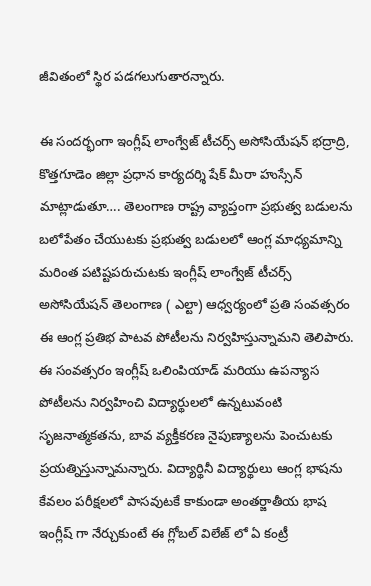జీవితంలో స్థిర పడగలుగుతారన్నారు.

ఈ సందర్భంగా ఇంగ్లీష్ లాంగ్వేజ్ టీచర్స్ అసోసియేషన్ భద్రాద్రి, కొత్తగూడెం జిల్లా ప్రధాన కార్యదర్శి షేక్ మీరా హుస్సేన్ మాట్లాడుతూ…. తెలంగాణ రాష్ట్ర వ్యాప్తంగా ప్రభుత్వ బడులను బలోపేతం చేయుటకు ప్రభుత్వ బడులలో ఆంగ్ల మాధ్యమాన్ని మరింత పటిష్టపరుచుటకు ఇంగ్లీష్ లాంగ్వేజ్ టీచర్స్ అసోసియేషన్ తెలంగాణ ( ఎల్టా) ఆధ్వర్యంలో ప్రతి సంవత్సరం ఈ ఆంగ్ల ప్రతిభ పాటవ పోటీలను నిర్వహిస్తున్నామని తెలిపారు. ఈ సంవత్సరం ఇంగ్లీష్ ఒలింపియాడ్ మరియు ఉపన్యాస పోటీలను నిర్వహించి విద్యార్థులలో ఉన్నటువంటి సృజనాత్మకతను, బావ వ్యక్తీకరణ నైపుణ్యాలను పెంచుటకు ప్రయత్నిస్తున్నామన్నారు. విద్యార్థినీ విద్యార్థులు ఆంగ్ల భాషను కేవలం పరీక్షలలో పాసవుటకే కాకుండా అంతర్జాతీయ భాష ఇంగ్లీష్ గా నేర్చుకుంటే ఈ గ్లోబల్ విలేజ్ లో ఏ కంట్రీ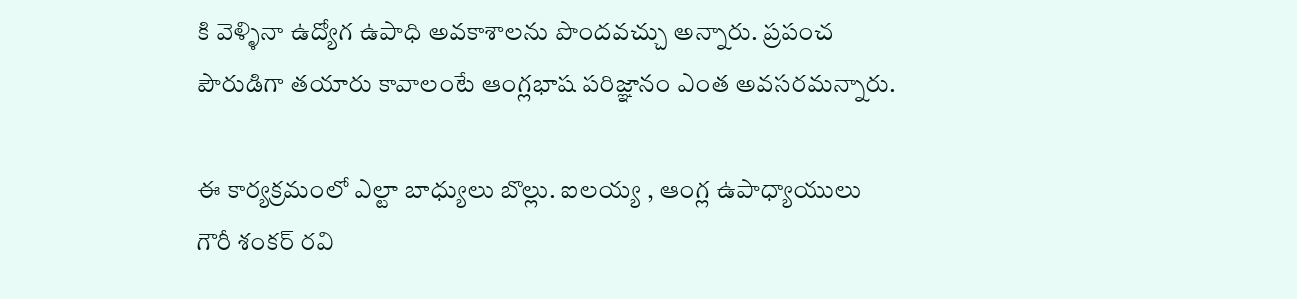కి వెళ్ళినా ఉద్యోగ ఉపాధి అవకాశాలను పొందవచ్చు అన్నారు. ప్రపంచ పౌరుడిగా తయారు కావాలంటే ఆంగ్లభాష పరిజ్ఞానం ఎంత అవసరమన్నారు.

ఈ కార్యక్రమంలో ఎల్టా బాధ్యులు బొల్లు. ఐలయ్య , ఆంగ్ల ఉపాధ్యాయులు గౌరీ శంకర్ రవి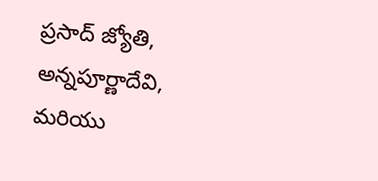ప్రసాద్ జ్యోతి, అన్నపూర్ణాదేవి, మరియు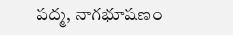పద్మ, నాగభూషణం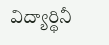విద్యార్థినీ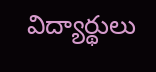విద్యార్థులు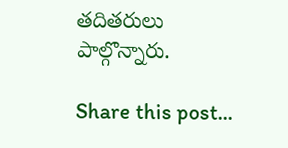తదితరులు పాల్గొన్నారు.

Share this post...